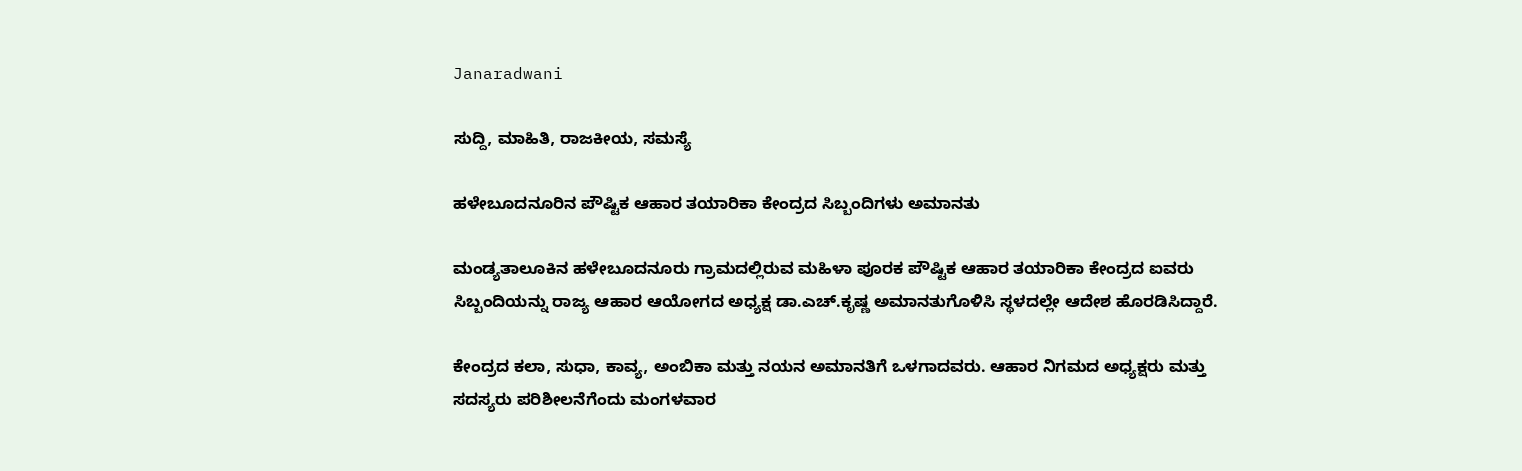Janaradwani

ಸುದ್ದಿ, ಮಾಹಿತಿ, ರಾಜಕೀಯ, ಸಮಸ್ಯೆ

ಹಳೇಬೂದನೂರಿನ ಪೌಷ್ಟಿಕ ಆಹಾರ ತಯಾರಿಕಾ ಕೇಂದ್ರದ ಸಿಬ್ಬಂದಿಗಳು ಅಮಾನತು

ಮಂಡ್ಯತಾಲೂಕಿನ ಹಳೇಬೂದನೂರು ಗ್ರಾಮದಲ್ಲಿರುವ ಮಹಿಳಾ ಪೂರಕ ಪೌಷ್ಟಿಕ ಆಹಾರ ತಯಾರಿಕಾ ಕೇಂದ್ರದ ಐವರು ಸಿಬ್ಬಂದಿಯನ್ನು ರಾಜ್ಯ ಆಹಾರ ಆಯೋಗದ ಅಧ್ಯಕ್ಷ ಡಾ.ಎಚ್.ಕೃಷ್ಣ ಅಮಾನತುಗೊಳಿಸಿ ಸ್ಥಳದಲ್ಲೇ ಆದೇಶ ಹೊರಡಿಸಿದ್ದಾರೆ.

ಕೇಂದ್ರದ ಕಲಾ, ಸುಧಾ, ಕಾವ್ಯ, ಅಂಬಿಕಾ ಮತ್ತು ನಯನ ಅಮಾನತಿಗೆ ಒಳಗಾದವರು. ಆಹಾರ ನಿಗಮದ ಅಧ್ಯಕ್ಷರು ಮತ್ತು ಸದಸ್ಯರು ಪರಿಶೀಲನೆಗೆಂದು ಮಂಗಳವಾರ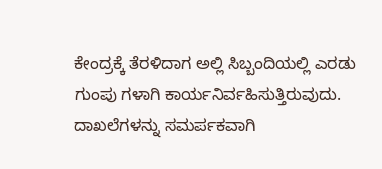ಕೇಂದ್ರಕ್ಕೆ ತೆರಳಿದಾಗ ಅಲ್ಲಿ ಸಿಬ್ಬಂದಿಯಲ್ಲಿ ಎರಡು ಗುಂಪು ಗಳಾಗಿ ಕಾರ್ಯನಿರ್ವಹಿಸುತ್ತಿರುವುದು. ದಾಖಲೆಗಳನ್ನು ಸಮರ್ಪಕವಾಗಿ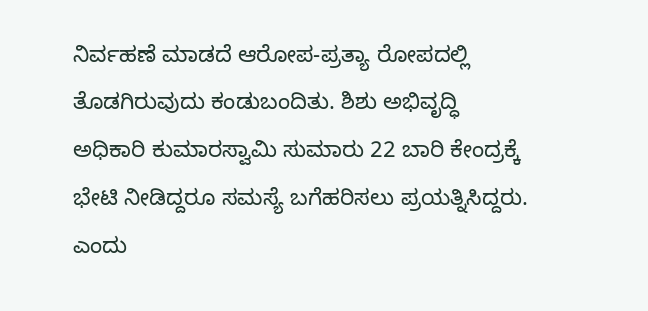ನಿರ್ವಹಣೆ ಮಾಡದೆ ಆರೋಪ-ಪ್ರತ್ಯಾ ರೋಪದಲ್ಲಿ ತೊಡಗಿರುವುದು ಕಂಡುಬಂದಿತು. ಶಿಶು ಅಭಿವೃದ್ಧಿ ಅಧಿಕಾರಿ ಕುಮಾರಸ್ವಾಮಿ ಸುಮಾರು 22 ಬಾರಿ ಕೇಂದ್ರಕ್ಕೆ ಭೇಟಿ ನೀಡಿದ್ದರೂ ಸಮಸ್ಯೆ ಬಗೆಹರಿಸಲು ಪ್ರಯತ್ನಿಸಿದ್ದರು. ಎಂದು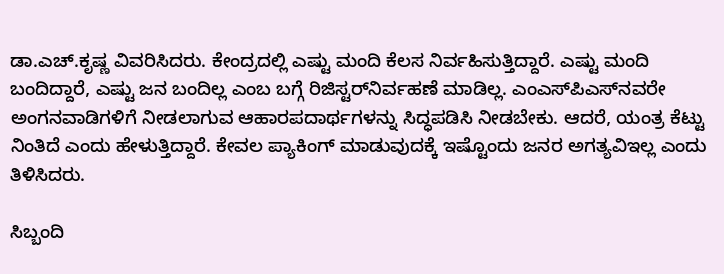ಡಾ.ಎಚ್.ಕೃಷ್ಣ ವಿವರಿಸಿದರು. ಕೇಂದ್ರದಲ್ಲಿ ಎಷ್ಟು ಮಂದಿ ಕೆಲಸ ನಿರ್ವಹಿಸುತ್ತಿದ್ದಾರೆ. ಎಷ್ಟು ಮಂದಿ ಬಂದಿದ್ದಾರೆ, ಎಷ್ಟು ಜನ ಬಂದಿಲ್ಲ ಎಂಬ ಬಗ್ಗೆ ರಿಜಿಸ್ಟರ್‌ನಿರ್ವಹಣೆ ಮಾಡಿಲ್ಲ. ಎಂಎಸ್‌ಪಿಎಸ್‌ನವರೇ ಅಂಗನವಾಡಿಗಳಿಗೆ ನೀಡಲಾಗುವ ಆಹಾರಪದಾರ್ಥಗಳನ್ನು ಸಿದ್ಧಪಡಿಸಿ ನೀಡಬೇಕು. ಆದರೆ, ಯಂತ್ರ ಕೆಟ್ಟು ನಿಂತಿದೆ ಎಂದು ಹೇಳುತ್ತಿದ್ದಾರೆ. ಕೇವಲ ಪ್ಯಾಕಿಂಗ್ ಮಾಡುವುದಕ್ಕೆ ಇಷ್ಟೊಂದು ಜನರ ಅಗತ್ಯವಿಇಲ್ಲ ಎಂದು ತಿಳಿಸಿದರು.

ಸಿಬ್ಬಂದಿ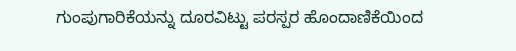ಗುಂಪುಗಾರಿಕೆಯನ್ನು ದೂರವಿಟ್ಟು ಪರಸ್ಪರ ಹೊಂದಾಣಿಕೆಯಿಂದ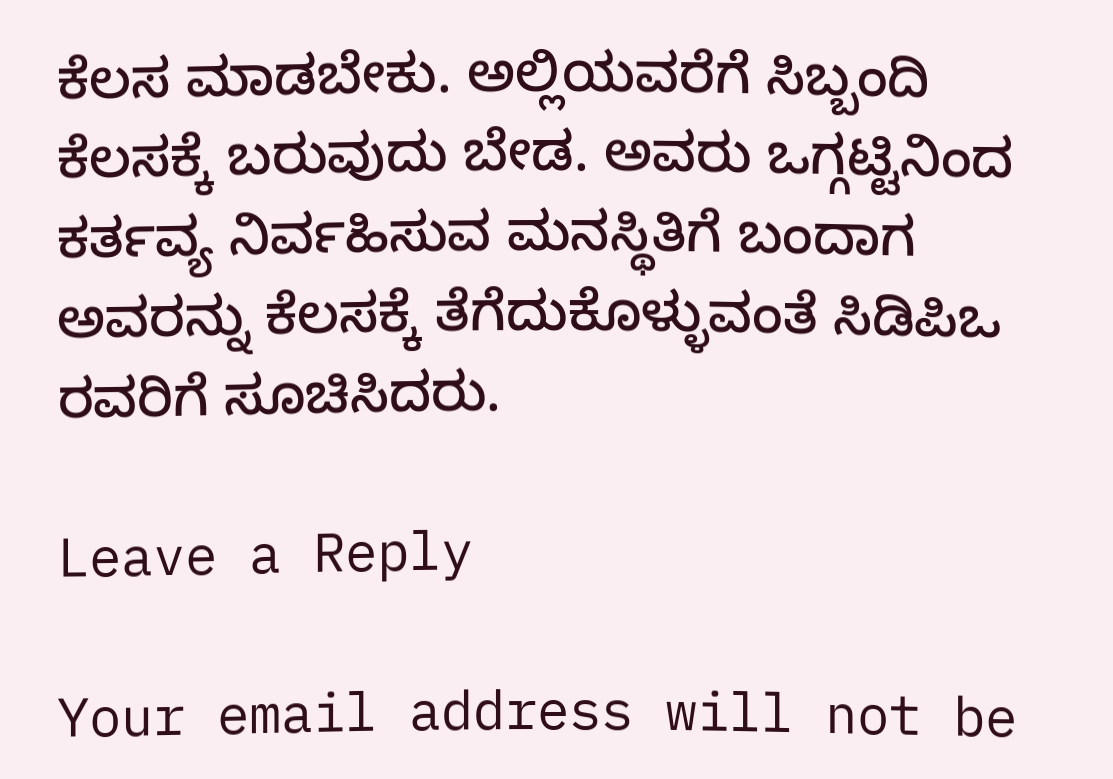ಕೆಲಸ ಮಾಡಬೇಕು. ಅಲ್ಲಿಯವರೆಗೆ ಸಿಬ್ಬಂದಿ ಕೆಲಸಕ್ಕೆ ಬರುವುದು ಬೇಡ. ಅವರು ಒಗ್ಗಟ್ಟಿನಿಂದ ಕರ್ತವ್ಯ ನಿರ್ವಹಿಸುವ ಮನಸ್ಥಿತಿಗೆ ಬಂದಾಗ ಅವರನ್ನು ಕೆಲಸಕ್ಕೆ ತೆಗೆದುಕೊಳ್ಳುವಂತೆ ಸಿಡಿಪಿಒ ರವರಿಗೆ ಸೂಚಿಸಿದರು.

Leave a Reply

Your email address will not be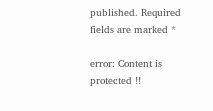published. Required fields are marked *

error: Content is protected !!